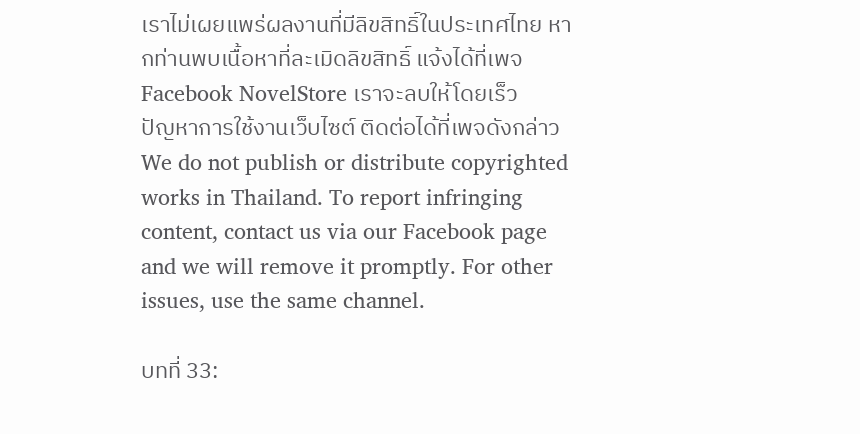เราไม่เผยแพร่ผลงานที่มีลิขสิทธิ์ในประเทศไทย หากท่านพบเนื้อหาที่ละเมิดลิขสิทธิ์ แจ้งได้ที่เพจ Facebook NovelStore เราจะลบให้โดยเร็ว
ปัญหาการใช้งานเว็บไซต์ ติดต่อได้ที่เพจดังกล่าว
We do not publish or distribute copyrighted works in Thailand. To report infringing content, contact us via our Facebook page and we will remove it promptly. For other issues, use the same channel.

บทที่ 33: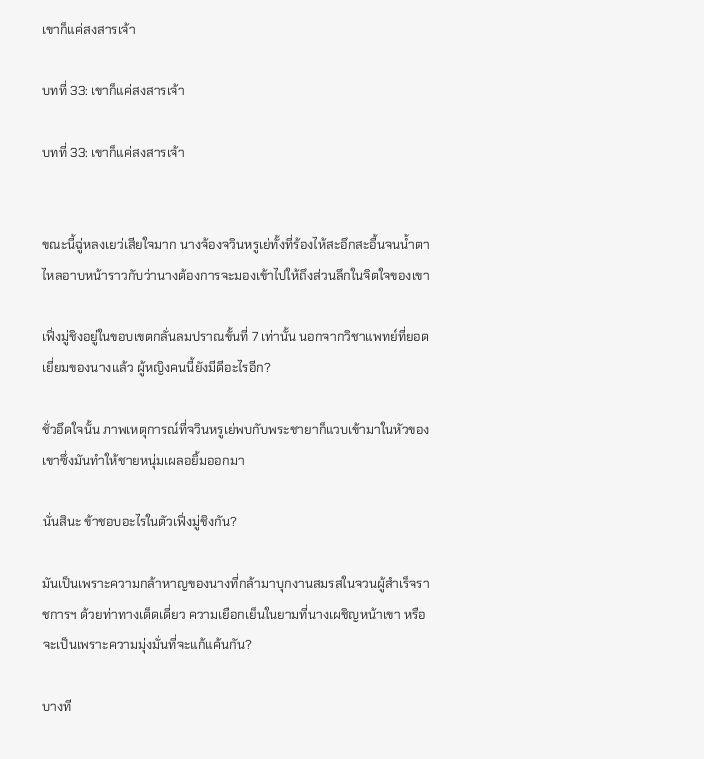เขาก็แค่สงสารเจ้า

บทที่ 33: เขาก็แค่สงสารเจ้า

บทที่ 33: เขาก็แค่สงสารเจ้า


ขณะนี้ฉู่หลงเยว่เสียใจมาก นางจ้องจวินหรูเย่ทั้งที่ร้องไห้สะอึกสะอื้นจนน้ำตาไหลอาบหน้าราวกับว่านางต้องการจะมองเข้าไปให้ถึงส่วนลึกในจิตใจของเขา

เฟิ่งมู่ชิงอยู่ในขอบเขตกลั่นลมปราณขั้นที่ 7 เท่านั้น นอกจากวิชาแพทย์ที่ยอดเยี่ยมของนางแล้ว ผู้หญิงคนนี้ยังมีดีอะไรอีก?

ชั่วอึดใจนั้น ภาพเหตุการณ์ที่จวินหรูเย่พบกับพระชายาก็แวบเข้ามาในหัวของเขาซึ่งมันทำให้ชายหนุ่มเผลอยิ้มออกมา

นั่นสินะ ข้าชอบอะไรในตัวเฟิ่งมู่ชิงกัน?

มันเป็นเพราะความกล้าหาญของนางที่กล้ามาบุกงานสมรสในจวนผู้สำเร็จราชการฯ ด้วยท่าทางเด็ดเดี่ยว ความเยือกเย็นในยามที่นางเผชิญหน้าเขา หรือจะเป็นเพราะความมุ่งมั่นที่จะแก้แค้นกัน?

บางที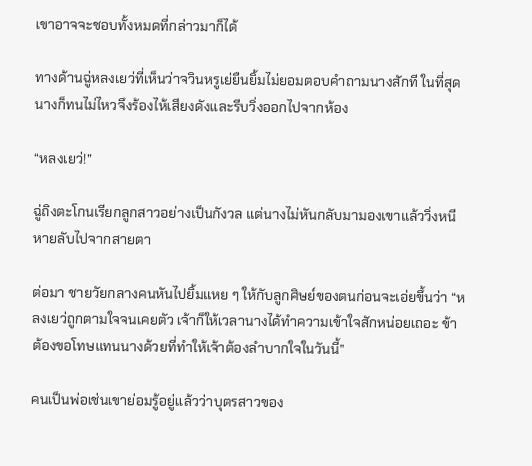เขาอาจจะชอบทั้งหมดที่กล่าวมาก็ได้

ทางด้านฉู่หลงเยว่ที่เห็นว่าจวินหรูเย่ยืนยิ้มไม่ยอมตอบคำถามนางสักที ในที่สุดนางก็ทนไม่ไหวจึงร้องไห้เสียงดังและรีบวิ่งออกไปจากห้อง

“หลงเยว่!”

ฉู่ถิงตะโกนเรียกลูกสาวอย่างเป็นกังวล แต่นางไม่หันกลับมามองเขาแล้ววิ่งหนีหายลับไปจากสายตา

ต่อมา ชายวัยกลางคนหันไปยิ้มแหย ๆ ให้กับลูกศิษย์ของตนก่อนจะเอ่ยขึ้นว่า “หลงเยว่ถูกตามใจจนเคยตัว เจ้าก็ให้เวลานางได้ทำความเข้าใจสักหน่อยเถอะ ข้าต้องขอโทษแทนนางด้วยที่ทำให้เจ้าต้องลำบากใจในวันนี้”

คนเป็นพ่อเช่นเขาย่อมรู้อยู่แล้วว่าบุตรสาวของ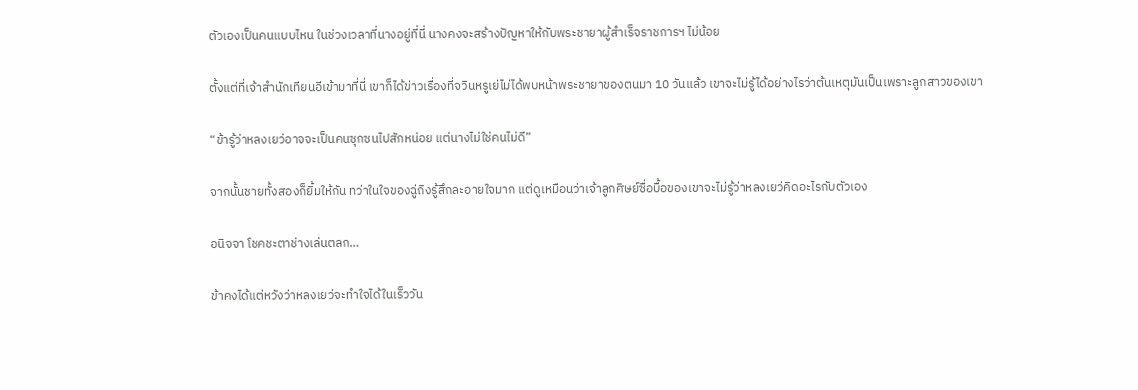ตัวเองเป็นคนแบบไหน ในช่วงเวลาที่นางอยู่ที่นี่ นางคงจะสร้างปัญหาให้กับพระชายาผู้สำเร็จราชการฯ ไม่น้อย

ตั้งแต่ที่เจ้าสำนักเทียนอีเข้ามาที่นี่ เขาก็ได้ข่าวเรื่องที่จวินหรูเย่ไม่ได้พบหน้าพระชายาของตนมา 10 วันแล้ว เขาจะไม่รู้ได้อย่างไรว่าต้นเหตุมันเป็นเพราะลูกสาวของเขา

“ข้ารู้ว่าหลงเยว่อาจจะเป็นคนซุกซนไปสักหน่อย แต่นางไม่ใช่คนไม่ดี”

จากนั้นชายทั้งสองก็ยิ้มให้กัน ทว่าในใจของฉู่ถิงรู้สึกละอายใจมาก แต่ดูเหมือนว่าเจ้าลูกศิษย์ซื่อบื้อของเขาจะไม่รู้ว่าหลงเยว่คิดอะไรกับตัวเอง

อนิจจา โชคชะตาช่างเล่นตลก…

ข้าคงได้แต่หวังว่าหลงเยว่จะทำใจได้ในเร็ววัน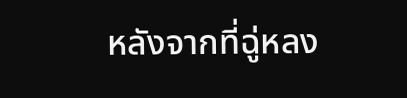หลังจากที่ฉู่หลง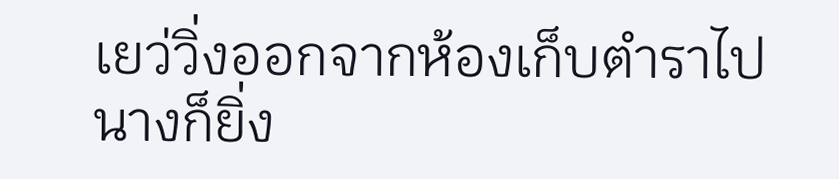เยว่วิ่งออกจากห้องเก็บตำราไป นางก็ยิ่ง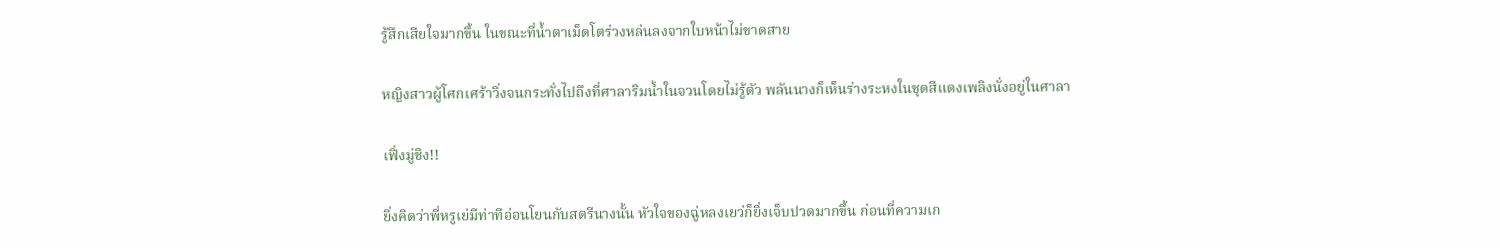รู้สึกเสียใจมากขึ้น ในขณะที่น้ำตาเม็ดโตร่วงหล่นลงจากใบหน้าไม่ขาดสาย

หญิงสาวผู้โศกเศร้าวิ่งจนกระทั่งไปถึงที่ศาลาริมน้ำในจวนโดยไม่รู้ตัว พลันนางก็เห็นร่างระหงในชุดสีแดงเพลิงนั่งอยู่ในศาลา

เฟิ่งมู่ชิง!!

ยิ่งคิดว่าพี่หรูเย่มีท่าทีอ่อนโยนกับสตรีนางนั้น หัวใจของฉู่หลงเยว่ก็ยิ่งเจ็บปวดมากขึ้น ก่อนที่ความเก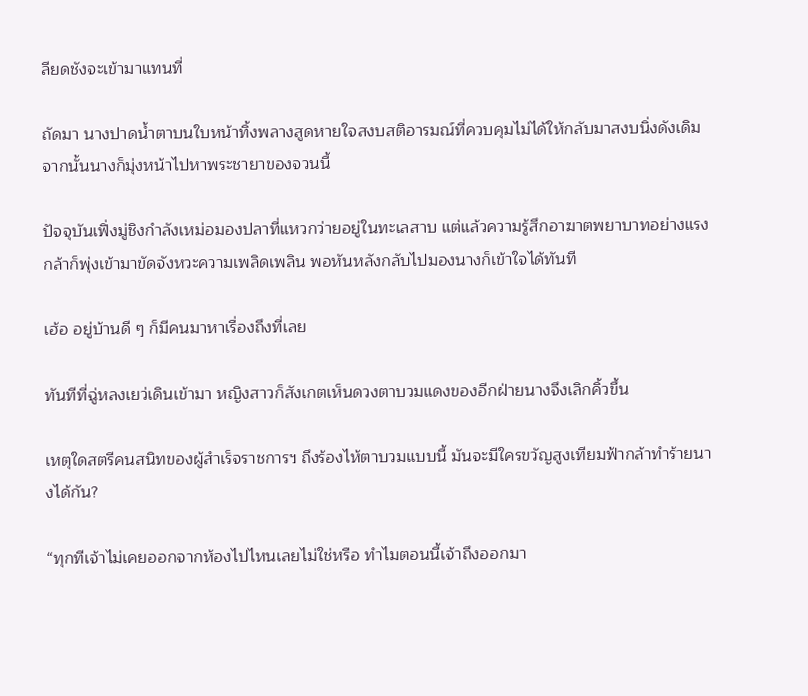ลียดชังจะเข้ามาแทนที่

ถัดมา นางปาดน้ำตาบนใบหน้าทิ้งพลางสูดหายใจสงบสติอารมณ์ที่ควบคุมไม่ได้ให้กลับมาสงบนิ่งดังเดิม จากนั้นนางก็มุ่งหน้าไปหาพระชายาของจวนนี้

ปัจจุบันเฟิ่งมู่ชิงกำลังเหม่อมองปลาที่แหวกว่ายอยู่ในทะเลสาบ แต่แล้วความรู้สึกอาฆาตพยาบาทอย่างแรงกล้าก็พุ่งเข้ามาขัดจังหวะความเพลิดเพลิน พอหันหลังกลับไปมองนางก็เข้าใจได้ทันที

เฮ้อ อยู่บ้านดี ๆ ก็มีคนมาหาเรื่องถึงที่เลย

ทันทีที่ฉู่หลงเยว่เดินเข้ามา หญิงสาวก็สังเกตเห็นดวงตาบวมแดงของอีกฝ่ายนางจึงเลิกคิ้วขึ้น

เหตุใดสตรีคนสนิทของผู้สำเร็จราชการฯ ถึงร้องไห้ตาบวมแบบนี้ มันจะมีใครขวัญสูงเทียมฟ้ากล้าทำร้ายนางได้กัน?

“ทุกทีเจ้าไม่เคยออกจากห้องไปไหนเลยไม่ใช่หรือ ทำไมตอนนี้เจ้าถึงออกมา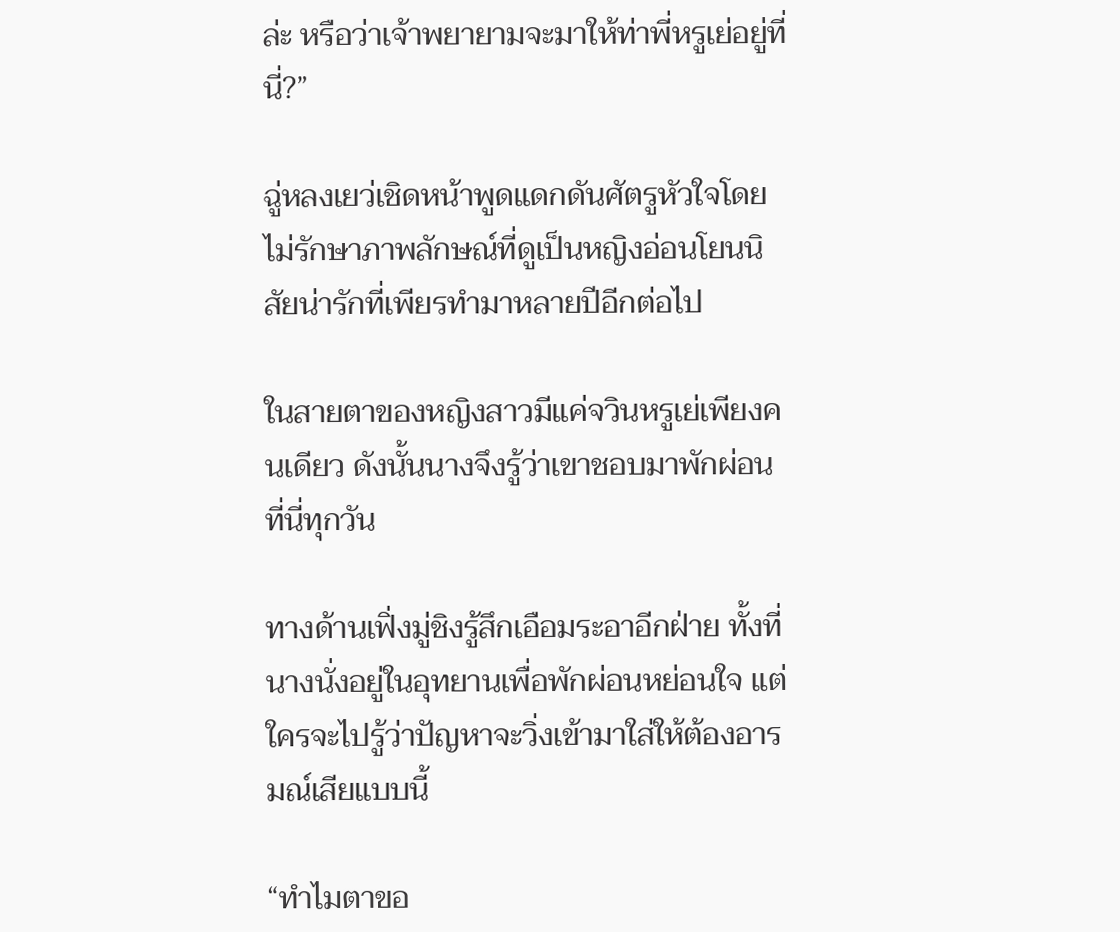ล่ะ หรือว่าเจ้าพยายามจะมาให้ท่าพี่หรูเย่อยู่ที่นี่?”

ฉู่หลงเยว่เชิดหน้าพูดแดกดันศัตรูหัวใจโดยไม่รักษาภาพลักษณ์ที่ดูเป็นหญิงอ่อนโยนนิสัยน่ารักที่เพียรทำมาหลายปีอีกต่อไป

ในสายตาของหญิงสาวมีแค่จวินหรูเย่เพียงคนเดียว ดังนั้นนางจึงรู้ว่าเขาชอบมาพักผ่อนที่นี่ทุกวัน

ทางด้านเฟิ่งมู่ชิงรู้สึกเอือมระอาอีกฝ่าย ทั้งที่นางนั่งอยู่ในอุทยานเพื่อพักผ่อนหย่อนใจ แต่ใครจะไปรู้ว่าปัญหาจะวิ่งเข้ามาใส่ให้ต้องอารมณ์เสียแบบนี้

“ทำไมตาขอ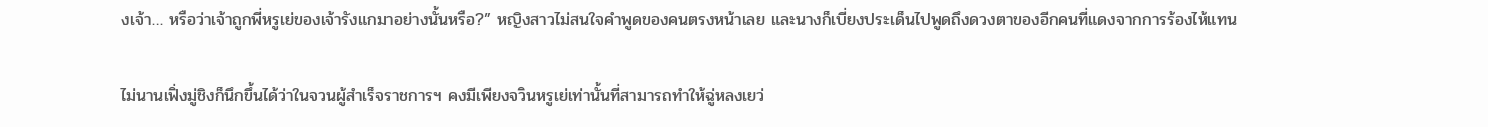งเจ้า… หรือว่าเจ้าถูกพี่หรูเย่ของเจ้ารังแกมาอย่างนั้นหรือ?” หญิงสาวไม่สนใจคำพูดของคนตรงหน้าเลย และนางก็เบี่ยงประเด็นไปพูดถึงดวงตาของอีกคนที่แดงจากการร้องไห้แทน

ไม่นานเฟิ่งมู่ชิงก็นึกขึ้นได้ว่าในจวนผู้สำเร็จราชการฯ คงมีเพียงจวินหรูเย่เท่านั้นที่สามารถทำให้ฉู่หลงเยว่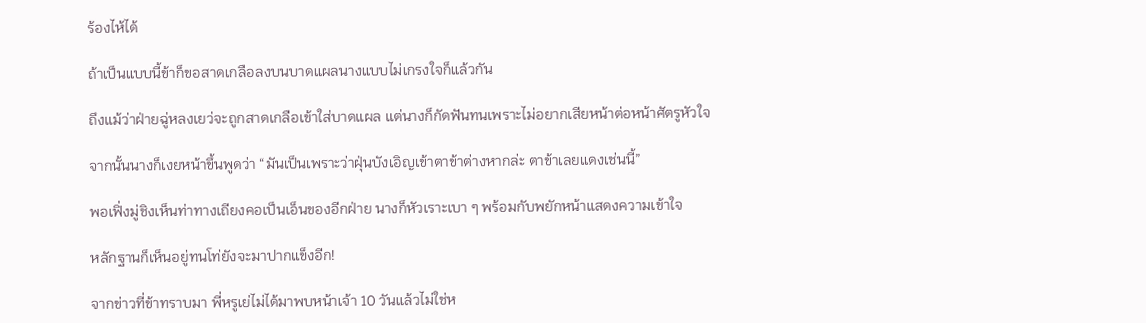ร้องไห้ได้

ถ้าเป็นแบบนี้ข้าก็ขอสาดเกลือลงบนบาดแผลนางแบบไม่เกรงใจก็แล้วกัน

ถึงแม้ว่าฝ่ายฉู่หลงเยว่จะถูกสาดเกลือเข้าใส่บาดแผล แต่นางก็กัดฟันทนเพราะไม่อยากเสียหน้าต่อหน้าศัตรูหัวใจ

จากนั้นนางก็เงยหน้าขึ้นพูดว่า “มันเป็นเพราะว่าฝุ่นบังเอิญเข้าตาข้าต่างหากล่ะ ตาข้าเลยแดงเช่นนี้”

พอเฟิ่งมู่ชิงเห็นท่าทางเถียงคอเป็นเอ็นของอีกฝ่าย นางก็หัวเราะเบา ๆ พร้อมกับพยักหน้าแสดงความเข้าใจ

หลักฐานก็เห็นอยู่ทนโท่ยังจะมาปากแข็งอีก!

จากข่าวที่ข้าทราบมา พี่หรูเย่ไม่ได้มาพบหน้าเจ้า 10 วันแล้วไม่ใช่ห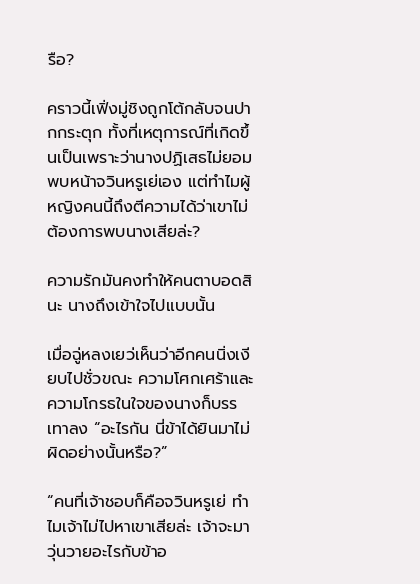รือ?

คราวนี้เฟิ่งมู่ชิงถูกโต้กลับจนปากกระตุก ทั้งที่เหตุการณ์ที่เกิดขึ้นเป็นเพราะว่านางปฏิเสธไม่ยอมพบหน้าจวินหรูเย่เอง แต่ทำไมผู้หญิงคนนี้ถึงตีความได้ว่าเขาไม่ต้องการพบนางเสียล่ะ?

ความรักมันคงทำให้คนตาบอดสินะ นางถึงเข้าใจไปแบบนั้น

เมื่อฉู่หลงเยว่เห็นว่าอีกคนนิ่งเงียบไปชั่วขณะ ความโศกเศร้าและความโกรธในใจของนางก็บรรเทาลง “อะไรกัน นี่ข้าได้ยินมาไม่ผิดอย่างนั้นหรือ?”

“คนที่เจ้าชอบก็คือจวินหรูเย่ ทำไมเจ้าไม่ไปหาเขาเสียล่ะ เจ้าจะมาวุ่นวายอะไรกับข้าอ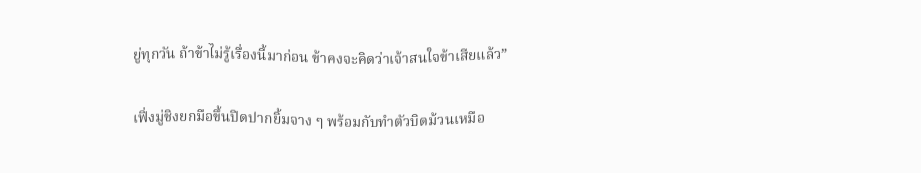ยู่ทุกวัน ถ้าข้าไม่รู้เรื่องนี้มาก่อน ข้าคงจะคิดว่าเจ้าสนใจข้าเสียแล้ว”

เฟิ่งมู่ชิงยกมือขึ้นปิดปากยิ้มจาง ๆ พร้อมกับทำตัวบิดม้วนเหมือ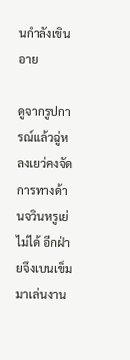นกำลังเขินอาย

ดูจากรูปการณ์แล้วฉู่หลงเยว่คงจัดการทางด้านจวินหรูเย่ไม่ได้ อีกฝ่ายจึงเบนเข็มมาเล่นงาน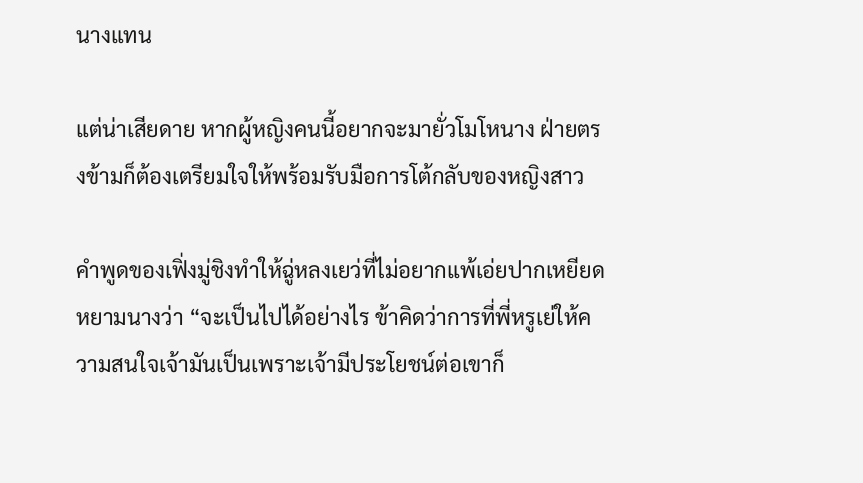นางแทน

แต่น่าเสียดาย หากผู้หญิงคนนี้อยากจะมายั่วโมโหนาง ฝ่ายตรงข้ามก็ต้องเตรียมใจให้พร้อมรับมือการโต้กลับของหญิงสาว

คำพูดของเฟิ่งมู่ชิงทำให้ฉู่หลงเยว่ที่ไม่อยากแพ้เอ่ยปากเหยียดหยามนางว่า “จะเป็นไปได้อย่างไร ข้าคิดว่าการที่พี่หรูเย่ให้ความสนใจเจ้ามันเป็นเพราะเจ้ามีประโยชน์ต่อเขาก็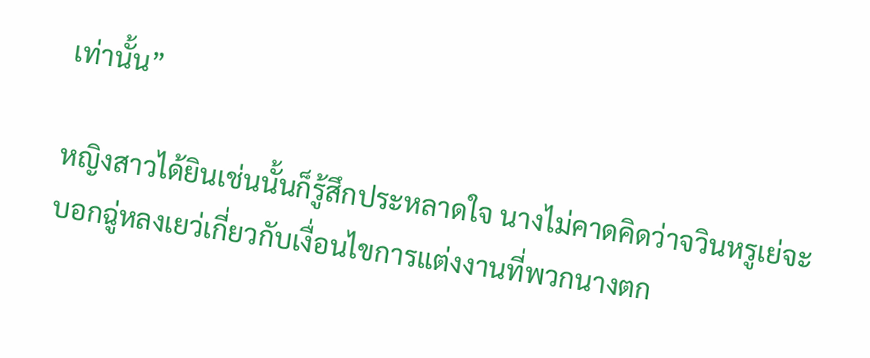เท่านั้น”

หญิงสาวได้ยินเช่นนั้นก็รู้สึกประหลาดใจ นางไม่คาดคิดว่าจวินหรูเย่จะบอกฉู่หลงเยว่เกี่ยวกับเงื่อนไขการแต่งงานที่พวกนางตก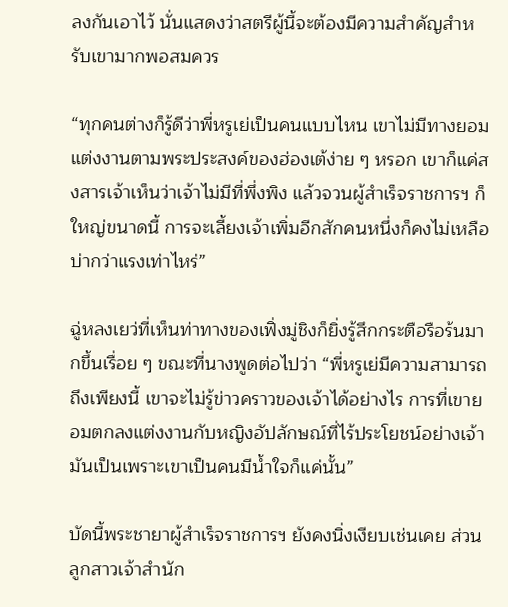ลงกันเอาไว้ นั่นแสดงว่าสตรีผู้นี้จะต้องมีความสำคัญสำหรับเขามากพอสมควร

“ทุกคนต่างก็รู้ดีว่าพี่หรูเย่เป็นคนแบบไหน เขาไม่มีทางยอมแต่งงานตามพระประสงค์ของฮ่องเต้ง่าย ๆ หรอก เขาก็แค่สงสารเจ้าเห็นว่าเจ้าไม่มีที่พึ่งพิง แล้วจวนผู้สำเร็จราชการฯ ก็ใหญ่ขนาดนี้ การจะเลี้ยงเจ้าเพิ่มอีกสักคนหนึ่งก็คงไม่เหลือบ่ากว่าแรงเท่าไหร่”

ฉู่หลงเยว่ที่เห็นท่าทางของเฟิ่งมู่ชิงก็ยิ่งรู้สึกกระตือรือร้นมากขึ้นเรื่อย ๆ ขณะที่นางพูดต่อไปว่า “พี่หรูเย่มีความสามารถถึงเพียงนี้ เขาจะไม่รู้ข่าวคราวของเจ้าได้อย่างไร การที่เขายอมตกลงแต่งงานกับหญิงอัปลักษณ์ที่ไร้ประโยชน์อย่างเจ้า มันเป็นเพราะเขาเป็นคนมีน้ำใจก็แค่นั้น”

บัดนี้พระชายาผู้สำเร็จราชการฯ ยังคงนิ่งเงียบเช่นเคย ส่วนลูกสาวเจ้าสำนัก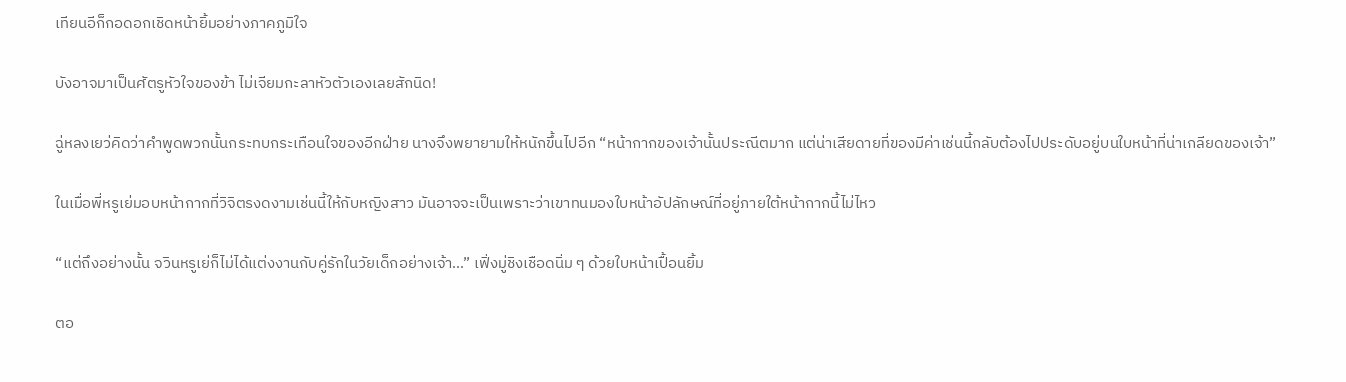เทียนอีก็กอดอกเชิดหน้ายิ้มอย่างภาคภูมิใจ

บังอาจมาเป็นศัตรูหัวใจของข้า ไม่เจียมกะลาหัวตัวเองเลยสักนิด!

ฉู่หลงเยว่คิดว่าคำพูดพวกนั้นกระทบกระเทือนใจของอีกฝ่าย นางจึงพยายามให้หนักขึ้นไปอีก “หน้ากากของเจ้านั้นประณีตมาก แต่น่าเสียดายที่ของมีค่าเช่นนี้กลับต้องไปประดับอยู่บนใบหน้าที่น่าเกลียดของเจ้า”

ในเมื่อพี่หรูเย่มอบหน้ากากที่วิจิตรงดงามเช่นนี้ให้กับหญิงสาว มันอาจจะเป็นเพราะว่าเขาทนมองใบหน้าอัปลักษณ์ที่อยู่ภายใต้หน้ากากนี้ไม่ไหว

“แต่ถึงอย่างนั้น จวินหรูเย่ก็ไม่ได้แต่งงานกับคู่รักในวัยเด็กอย่างเจ้า…” เฟิ่งมู่ชิงเชือดนิ่ม ๆ ด้วยใบหน้าเปื้อนยิ้ม

ตอ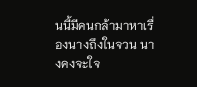นนี้มีคนกล้ามาหาเรื่องนางถึงในจวน นางคงจะใจ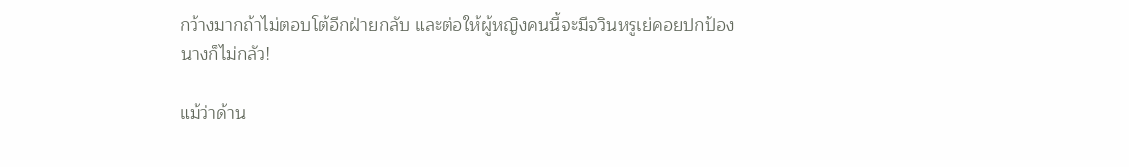กว้างมากถ้าไม่ตอบโต้อีกฝ่ายกลับ และต่อให้ผู้หญิงคนนี้จะมีจวินหรูเย่คอยปกป้อง นางก็ไม่กลัว!

แม้ว่าด้าน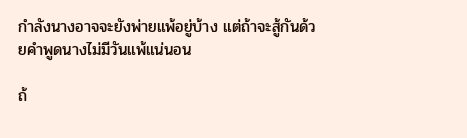กำลังนางอาจจะยังพ่ายแพ้อยู่บ้าง แต่ถ้าจะสู้กันด้วยคำพูดนางไม่มีวันแพ้แน่นอน

ถ้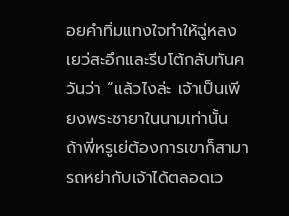อยคำทิ่มแทงใจทำให้ฉู่หลงเยว่สะอึกและรีบโต้กลับทันควันว่า “แล้วไงล่ะ เจ้าเป็นเพียงพระชายาในนามเท่านั้น ถ้าพี่หรูเย่ต้องการเขาก็สามารถหย่ากับเจ้าได้ตลอดเว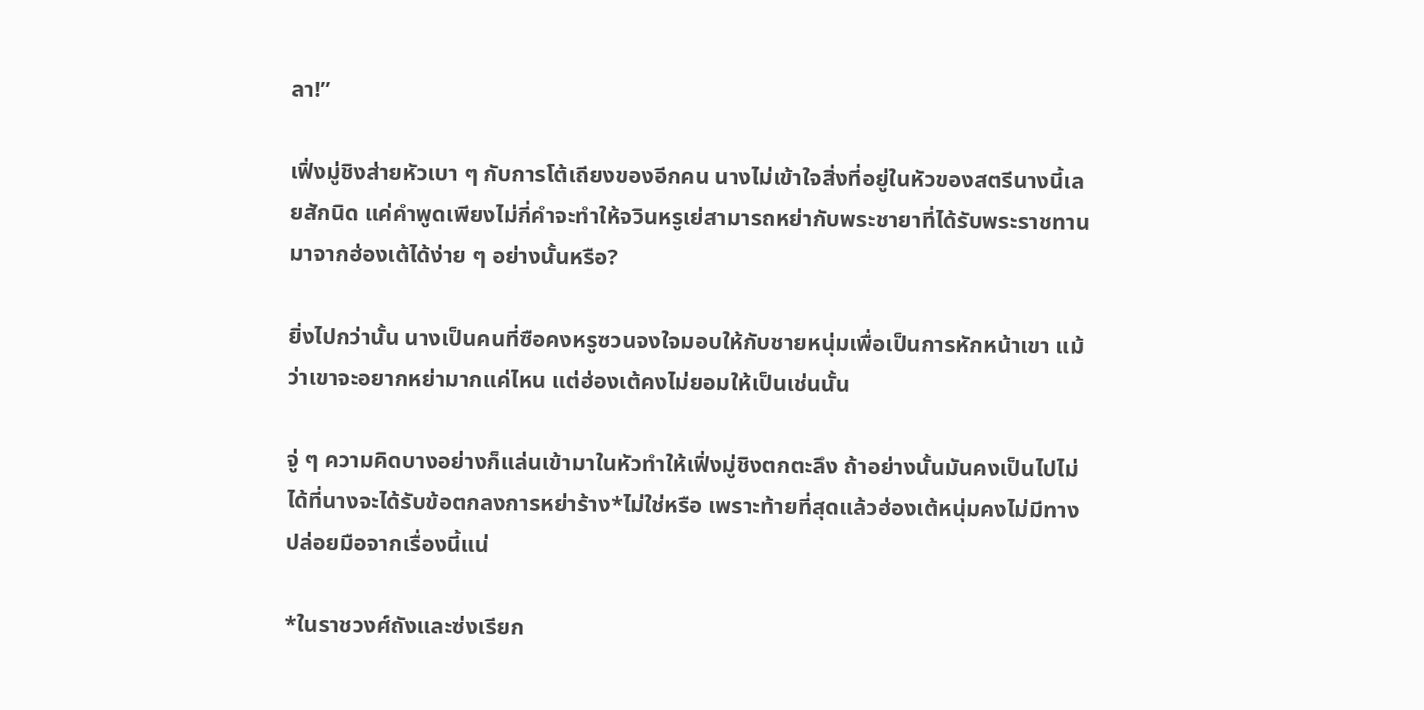ลา!”

เฟิ่งมู่ชิงส่ายหัวเบา ๆ กับการโต้เถียงของอีกคน นางไม่เข้าใจสิ่งที่อยู่ในหัวของสตรีนางนี้เลยสักนิด แค่คำพูดเพียงไม่กี่คำจะทำให้จวินหรูเย่สามารถหย่ากับพระชายาที่ได้รับพระราชทานมาจากฮ่องเต้ได้ง่าย ๆ อย่างนั้นหรือ?

ยิ่งไปกว่านั้น นางเป็นคนที่ซือคงหรูซวนจงใจมอบให้กับชายหนุ่มเพื่อเป็นการหักหน้าเขา แม้ว่าเขาจะอยากหย่ามากแค่ไหน แต่ฮ่องเต้คงไม่ยอมให้เป็นเช่นนั้น

จู่ ๆ ความคิดบางอย่างก็แล่นเข้ามาในหัวทำให้เฟิ่งมู่ชิงตกตะลึง ถ้าอย่างนั้นมันคงเป็นไปไม่ได้ที่นางจะได้รับข้อตกลงการหย่าร้าง*ไม่ใช่หรือ เพราะท้ายที่สุดแล้วฮ่องเต้หนุ่มคงไม่มีทางปล่อยมือจากเรื่องนี้แน่

*ในราชวงศ์ถังและซ่งเรียก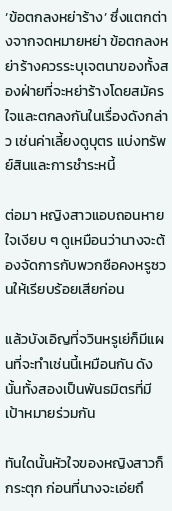‘ข้อตกลงหย่าร้าง’ ซึ่งแตกต่างจากจดหมายหย่า ข้อตกลงหย่าร้างควรระบุเจตนาของทั้งสองฝ่ายที่จะหย่าร้างโดยสมัครใจและตกลงกันในเรื่องดังกล่าว เช่นค่าเลี้ยงดูบุตร แบ่งทรัพย์สินและการชำระหนี้

ต่อมา หญิงสาวแอบถอนหายใจเงียบ ๆ ดูเหมือนว่านางจะต้องจัดการกับพวกซือคงหรูซวนให้เรียบร้อยเสียก่อน

แล้วบังเอิญที่จวินหรูเย่ก็มีแผนที่จะทำเช่นนี้เหมือนกัน ดังนั้นทั้งสองเป็นพันธมิตรที่มีเป้าหมายร่วมกัน

ทันใดนั้นหัวใจของหญิงสาวก็กระตุก ก่อนที่นางจะเอ่ยถึ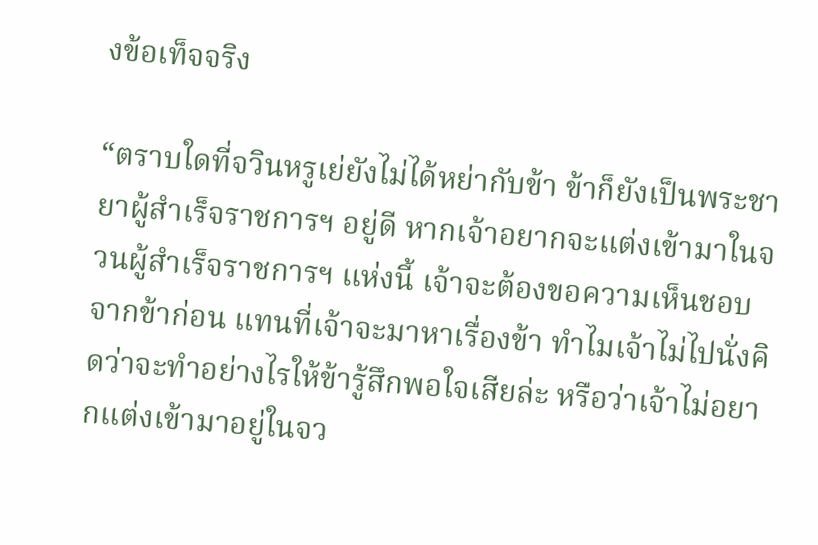งข้อเท็จจริง

“ตราบใดที่จวินหรูเย่ยังไม่ได้หย่ากับข้า ข้าก็ยังเป็นพระชายาผู้สำเร็จราชการฯ อยู่ดี หากเจ้าอยากจะแต่งเข้ามาในจวนผู้สำเร็จราชการฯ แห่งนี้ เจ้าจะต้องขอความเห็นชอบจากข้าก่อน แทนที่เจ้าจะมาหาเรื่องข้า ทำไมเจ้าไม่ไปนั่งคิดว่าจะทำอย่างไรให้ข้ารู้สึกพอใจเสียล่ะ หรือว่าเจ้าไม่อยากแต่งเข้ามาอยู่ในจว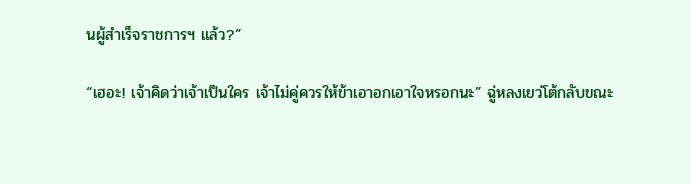นผู้สำเร็จราชการฯ แล้ว?”

“เฮอะ! เจ้าคิดว่าเจ้าเป็นใคร เจ้าไม่คู่ควรให้ข้าเอาอกเอาใจหรอกนะ” ฉู่หลงเยว่โต้กลับขณะ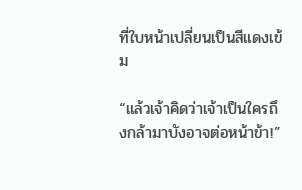ที่ใบหน้าเปลี่ยนเป็นสีแดงเข้ม

“แล้วเจ้าคิดว่าเจ้าเป็นใครถึงกล้ามาบังอาจต่อหน้าข้า!”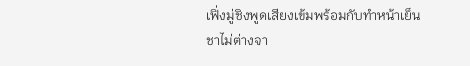เฟิ่งมู่ชิงพูดเสียงเข้มพร้อมกับทำหน้าเย็นชาไม่ต่างจา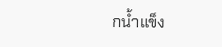กน้ำแข็ง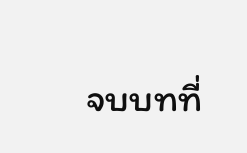จบบทที่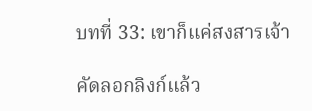บทที่ 33: เขาก็แค่สงสารเจ้า

คัดลอกลิงก์แล้ว